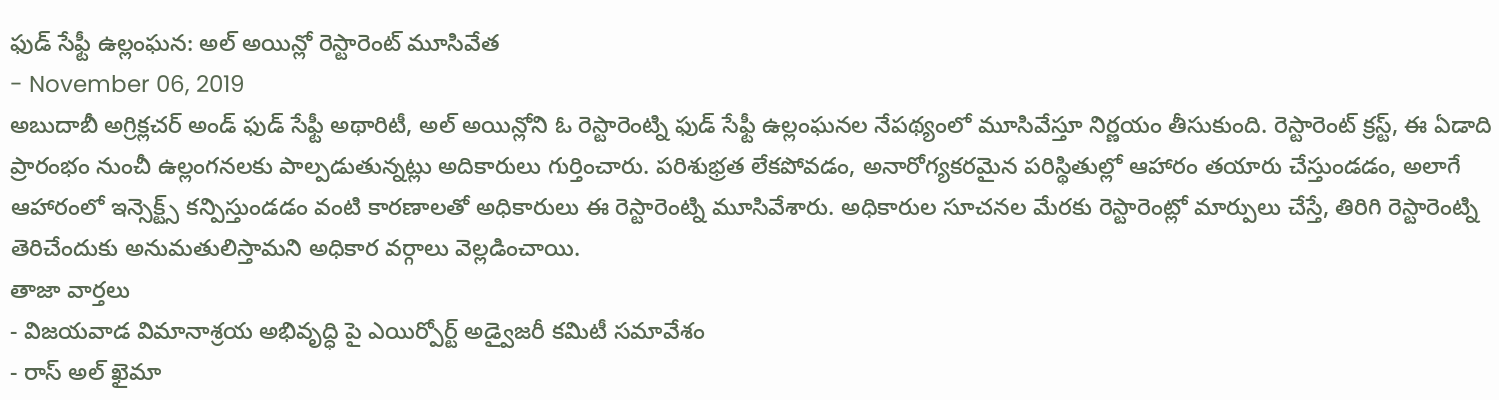ఫుడ్ సేఫ్టీ ఉల్లంఘన: అల్ అయిన్లో రెస్టారెంట్ మూసివేత
- November 06, 2019
అబుదాబీ అగ్రిక్లచర్ అండ్ ఫుడ్ సేఫ్టీ అథారిటీ, అల్ అయిన్లోని ఓ రెస్టారెంట్ని ఫుడ్ సేఫ్టీ ఉల్లంఘనల నేపథ్యంలో మూసివేస్తూ నిర్ణయం తీసుకుంది. రెస్టారెంట్ క్రస్ట్, ఈ ఏడాది ప్రారంభం నుంచీ ఉల్లంగనలకు పాల్పడుతున్నట్లు అదికారులు గుర్తించారు. పరిశుభ్రత లేకపోవడం, అనారోగ్యకరమైన పరిస్థితుల్లో ఆహారం తయారు చేస్తుండడం, అలాగే ఆహారంలో ఇన్సెక్ట్స్ కన్పిస్తుండడం వంటి కారణాలతో అధికారులు ఈ రెస్టారెంట్ని మూసివేశారు. అధికారుల సూచనల మేరకు రెస్టారెంట్లో మార్పులు చేస్తే, తిరిగి రెస్టారెంట్ని తెరిచేందుకు అనుమతులిస్తామని అధికార వర్గాలు వెల్లడించాయి.
తాజా వార్తలు
- విజయవాడ విమానాశ్రయ అభివృద్ధి పై ఎయిర్పోర్ట్ అడ్వైజరీ కమిటీ సమావేశం
- రాస్ అల్ ఖైమా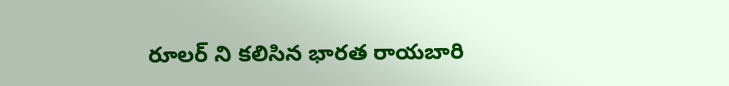రూలర్ ని కలిసిన భారత రాయబారి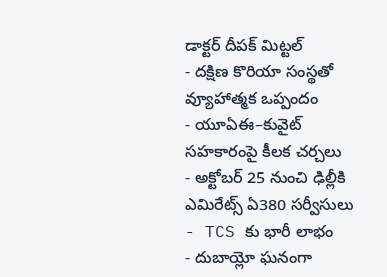డాక్టర్ దీపక్ మిట్టల్
- దక్షిణ కొరియా సంస్థతో వ్యూహాత్మక ఒప్పందం
- యూఏఈ–కువైట్ సహకారంపై కీలక చర్చలు
- అక్టోబర్ 25 నుంచి ఢిల్లీకి ఎమిరేట్స్ ఏ380 సర్వీసులు
- TCS కు భారీ లాభం
- దుబాయ్లో ఘనంగా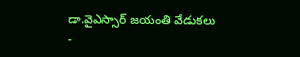డా.వైఎస్సార్ జయంతి వేడుకలు
-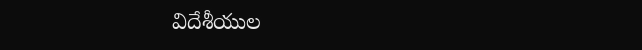విదేశీయుల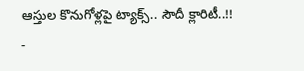ఆస్తుల కొనుగోళ్లపై ట్యాక్స్.. సౌదీ క్లారిటీ..!!
-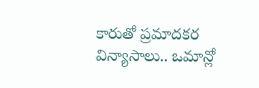కారుతో ప్రమాదకర విన్యాసాలు.. ఒమాన్లో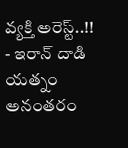వ్యక్తి అరెస్ట్..!!
- ఇరాన్ దాడి యత్నం అనంతరం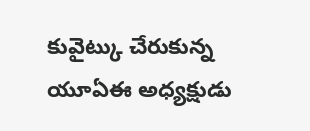కువైట్కు చేరుకున్న యూఏఈ అధ్యక్షుడు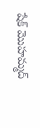షేక్ మొహమ్మద్